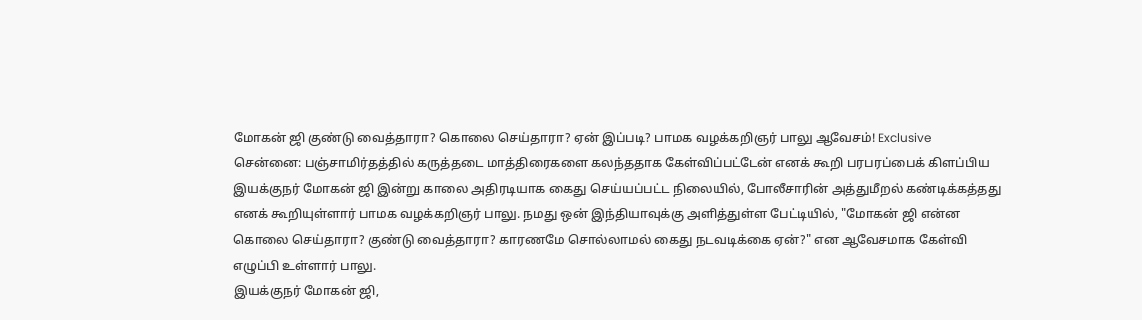மோகன் ஜி குண்டு வைத்தாரா? கொலை செய்தாரா? ஏன் இப்படி? பாமக வழக்கறிஞர் பாலு ஆவேசம்! Exclusive
சென்னை: பஞ்சாமிர்தத்தில் கருத்தடை மாத்திரைகளை கலந்ததாக கேள்விப்பட்டேன் எனக் கூறி பரபரப்பைக் கிளப்பிய இயக்குநர் மோகன் ஜி இன்று காலை அதிரடியாக கைது செய்யப்பட்ட நிலையில், போலீசாரின் அத்துமீறல் கண்டிக்கத்தது எனக் கூறியுள்ளார் பாமக வழக்கறிஞர் பாலு. நமது ஒன் இந்தியாவுக்கு அளித்துள்ள பேட்டியில், "மோகன் ஜி என்ன கொலை செய்தாரா? குண்டு வைத்தாரா? காரணமே சொல்லாமல் கைது நடவடிக்கை ஏன்?" என ஆவேசமாக கேள்வி எழுப்பி உள்ளார் பாலு.
இயக்குநர் மோகன் ஜி,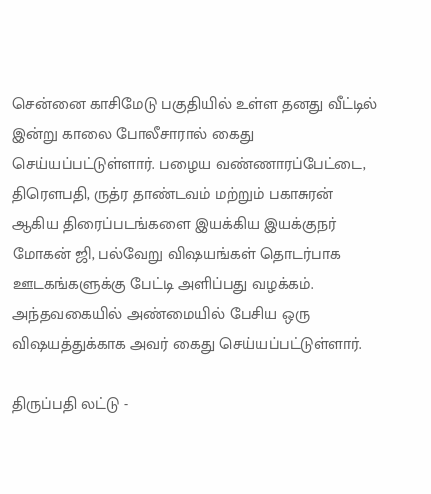சென்னை காசிமேடு பகுதியில் உள்ள தனது வீட்டில் இன்று காலை போலீசாரால் கைது செய்யப்பட்டுள்ளார். பழைய வண்ணாரப்பேட்டை, திரௌபதி, ருத்ர தாண்டவம் மற்றும் பகாசுரன் ஆகிய திரைப்படங்களை இயக்கிய இயக்குநர் மோகன் ஜி, பல்வேறு விஷயங்கள் தொடர்பாக ஊடகங்களுக்கு பேட்டி அளிப்பது வழக்கம். அந்தவகையில் அண்மையில் பேசிய ஒரு விஷயத்துக்காக அவர் கைது செய்யப்பட்டுள்ளார்.

திருப்பதி லட்டு -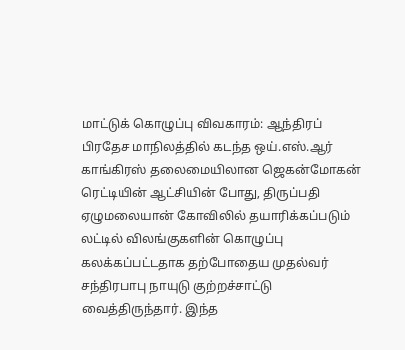மாட்டுக் கொழுப்பு விவகாரம்: ஆந்திரப் பிரதேச மாநிலத்தில் கடந்த ஒய்.எஸ்.ஆர் காங்கிரஸ் தலைமையிலான ஜெகன்மோகன் ரெட்டியின் ஆட்சியின் போது, திருப்பதி ஏழுமலையான் கோவிலில் தயாரிக்கப்படும் லட்டில் விலங்குகளின் கொழுப்பு கலக்கப்பட்டதாக தற்போதைய முதல்வர் சந்திரபாபு நாயுடு குற்றச்சாட்டு வைத்திருந்தார். இந்த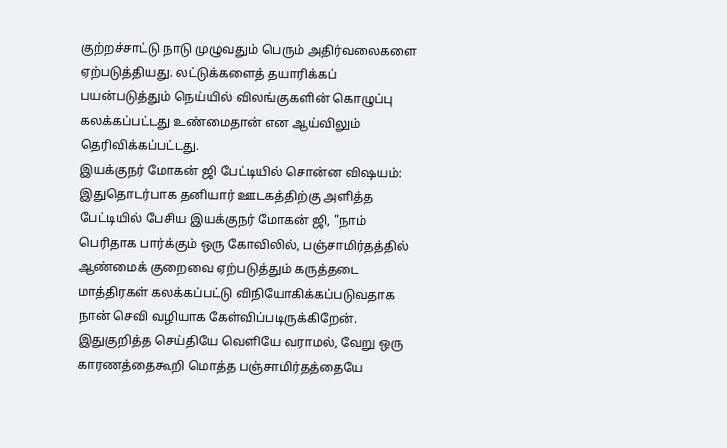குற்றச்சாட்டு நாடு முழுவதும் பெரும் அதிர்வலைகளை ஏற்படுத்தியது. லட்டுக்களைத் தயாரிக்கப் பயன்படுத்தும் நெய்யில் விலங்குகளின் கொழுப்பு கலக்கப்பட்டது உண்மைதான் என ஆய்விலும் தெரிவிக்கப்பட்டது.
இயக்குநர் மோகன் ஜி பேட்டியில் சொன்ன விஷயம்: இதுதொடர்பாக தனியார் ஊடகத்திற்கு அளித்த பேட்டியில் பேசிய இயக்குநர் மோகன் ஜி, "நாம் பெரிதாக பார்க்கும் ஒரு கோவிலில், பஞ்சாமிர்தத்தில் ஆண்மைக் குறைவை ஏற்படுத்தும் கருத்தடை மாத்திரகள் கலக்கப்பட்டு விநியோகிக்கப்படுவதாக நான் செவி வழியாக கேள்விப்படிருக்கிறேன். இதுகுறித்த செய்தியே வெளியே வராமல், வேறு ஒரு காரணத்தைகூறி மொத்த பஞ்சாமிர்தத்தையே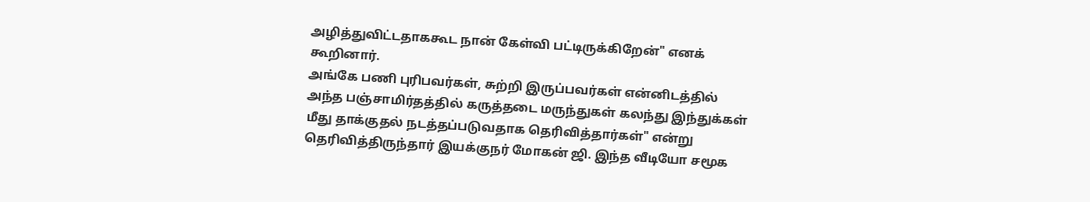அழித்துவிட்டதாககூட நான் கேள்வி பட்டிருக்கிறேன்" எனக் கூறினார்.
அங்கே பணி புரிபவர்கள், சுற்றி இருப்பவர்கள் என்னிடத்தில் அந்த பஞ்சாமிர்தத்தில் கருத்தடை மருந்துகள் கலந்து இந்துக்கள் மீது தாக்குதல் நடத்தப்படுவதாக தெரிவித்தார்கள்" என்று தெரிவித்திருந்தார் இயக்குநர் மோகன் ஜி. இந்த வீடியோ சமூக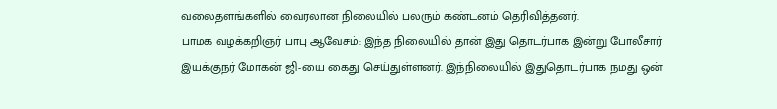வலைதளங்களில் வைரலான நிலையில் பலரும் கண்டனம் தெரிவித்தனர்.
பாமக வழக்கறிஞர் பாபு ஆவேசம்: இந்த நிலையில் தான் இது தொடர்பாக இன்று போலீசார் இயக்குநர் மோகன் ஜி-யை கைது செய்துள்ளனர். இந்நிலையில் இதுதொடர்பாக நமது ஒன்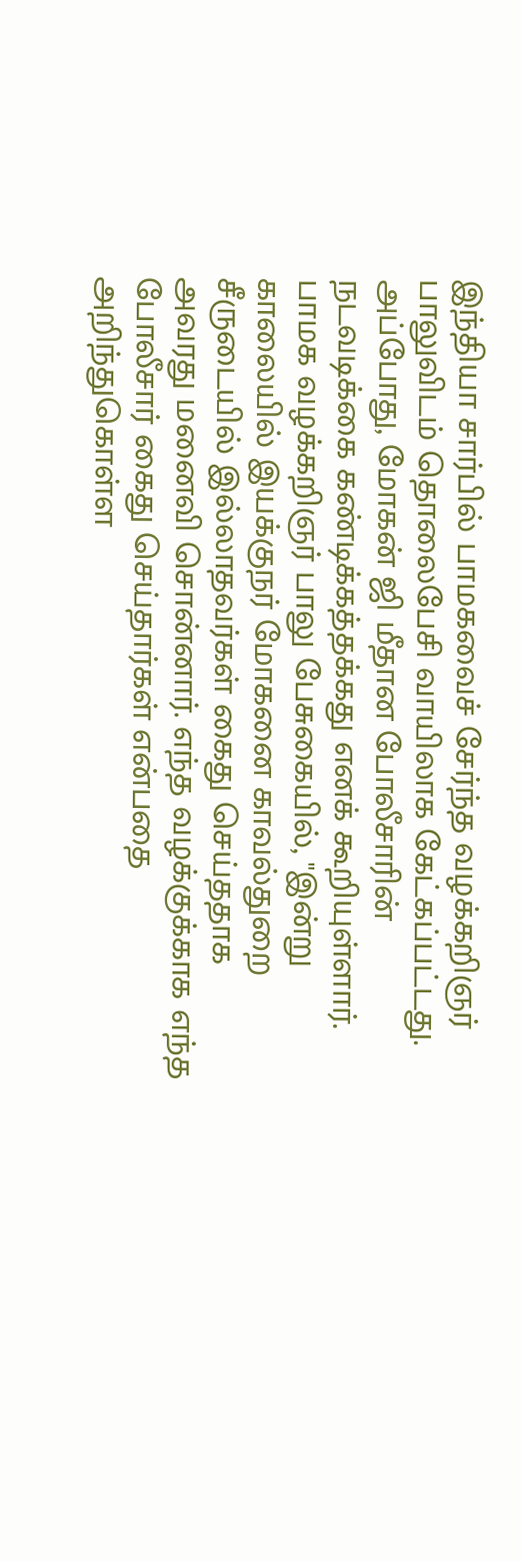இந்தியா சார்பில் பாமகவைச் சேர்ந்த வழக்கறிஞர் பாலுவிடம் தொலைபேசி வாயிலாக கேட்கப்பட்டது. அப்போது, மோகன் ஜி மீதான போலீசாரின் நடவடிக்கை கண்டிக்கத்தக்கது எனக் கூறியுள்ளார்.
பாமக வழக்கறிஞர் பாலு பேசுகையில், "இன்று காலையில் இயக்குநர் மோகனை காவல்துறை சீருடையில் இல்லாதவர்கள் கைது செய்ததாக அவரது மனைவி சொன்னார். எந்த வழக்குக்காக எந்த போலீசார் கைது செய்தார்கள் என்பதை அறிந்துகொள்ள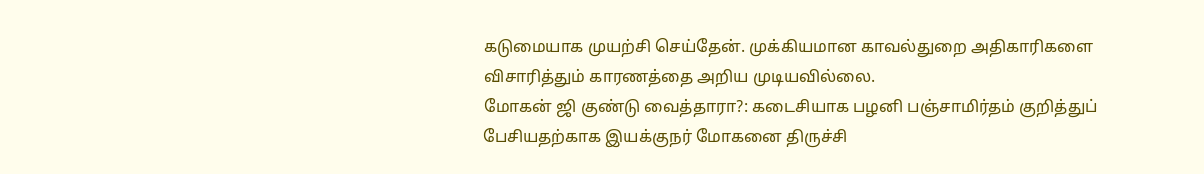கடுமையாக முயற்சி செய்தேன். முக்கியமான காவல்துறை அதிகாரிகளை விசாரித்தும் காரணத்தை அறிய முடியவில்லை.
மோகன் ஜி குண்டு வைத்தாரா?: கடைசியாக பழனி பஞ்சாமிர்தம் குறித்துப் பேசியதற்காக இயக்குநர் மோகனை திருச்சி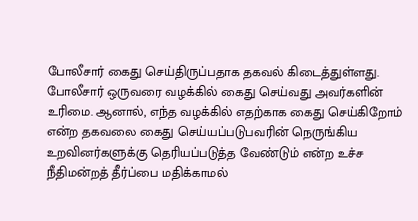போலீசார் கைது செய்திருப்பதாக தகவல் கிடைத்துள்ளது. போலீசார் ஒருவரை வழக்கில் கைது செய்வது அவர்களின் உரிமை. ஆனால், எந்த வழக்கில் எதற்காக கைது செய்கிறோம் என்ற தகவலை கைது செய்யப்படுபவரின் நெருங்கிய உறவினர்களுக்கு தெரியப்படுத்த வேண்டும் என்ற உச்ச நீதிமன்றத் தீர்ப்பை மதிக்காமல்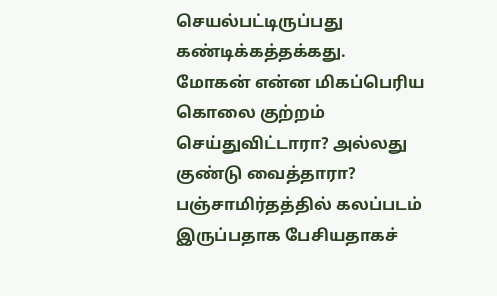செயல்பட்டிருப்பது கண்டிக்கத்தக்கது.
மோகன் என்ன மிகப்பெரிய கொலை குற்றம் செய்துவிட்டாரா? அல்லது குண்டு வைத்தாரா? பஞ்சாமிர்தத்தில் கலப்படம் இருப்பதாக பேசியதாகச்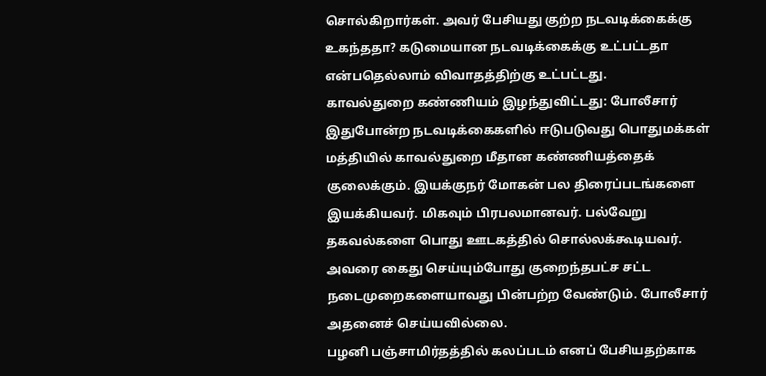சொல்கிறார்கள். அவர் பேசியது குற்ற நடவடிக்கைக்கு உகந்ததா? கடுமையான நடவடிக்கைக்கு உட்பட்டதா என்பதெல்லாம் விவாதத்திற்கு உட்பட்டது.
காவல்துறை கண்ணியம் இழந்துவிட்டது: போலீசார் இதுபோன்ற நடவடிக்கைகளில் ஈடுபடுவது பொதுமக்கள் மத்தியில் காவல்துறை மீதான கண்ணியத்தைக் குலைக்கும். இயக்குநர் மோகன் பல திரைப்படங்களை இயக்கியவர். மிகவும் பிரபலமானவர். பல்வேறு தகவல்களை பொது ஊடகத்தில் சொல்லக்கூடியவர். அவரை கைது செய்யும்போது குறைந்தபட்ச சட்ட நடைமுறைகளையாவது பின்பற்ற வேண்டும். போலீசார் அதனைச் செய்யவில்லை.
பழனி பஞ்சாமிர்தத்தில் கலப்படம் எனப் பேசியதற்காக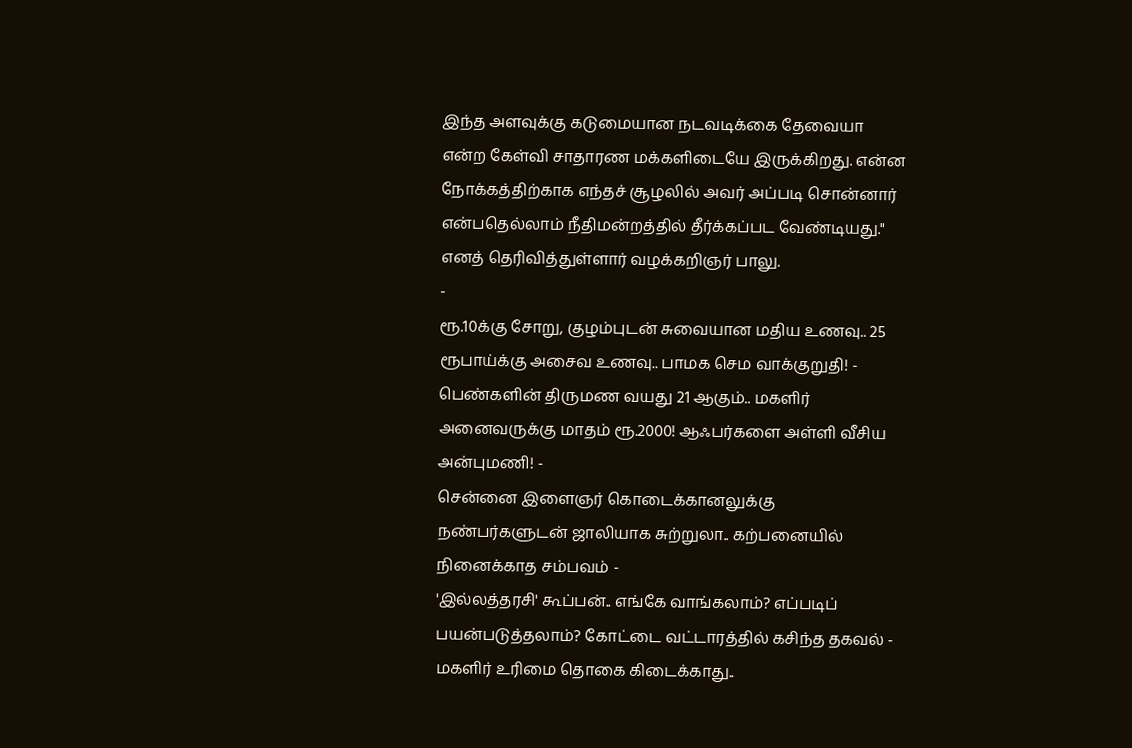இந்த அளவுக்கு கடுமையான நடவடிக்கை தேவையா என்ற கேள்வி சாதாரண மக்களிடையே இருக்கிறது. என்ன நோக்கத்திற்காக எந்தச் சூழலில் அவர் அப்படி சொன்னார் என்பதெல்லாம் நீதிமன்றத்தில் தீர்க்கப்பட வேண்டியது." எனத் தெரிவித்துள்ளார் வழக்கறிஞர் பாலு.
-
ரூ.10க்கு சோறு, குழம்புடன் சுவையான மதிய உணவு.. 25 ரூபாய்க்கு அசைவ உணவு.. பாமக செம வாக்குறுதி! -
பெண்களின் திருமண வயது 21 ஆகும்.. மகளிர் அனைவருக்கு மாதம் ரூ.2000! ஆஃபர்களை அள்ளி வீசிய அன்புமணி! -
சென்னை இளைஞர் கொடைக்கானலுக்கு நண்பர்களுடன் ஜாலியாக சுற்றுலா.. கற்பனையில் நினைக்காத சம்பவம் -
'இல்லத்தரசி' கூப்பன்.. எங்கே வாங்கலாம்? எப்படிப் பயன்படுத்தலாம்? கோட்டை வட்டாரத்தில் கசிந்த தகவல் -
மகளிர் உரிமை தொகை கிடைக்காது..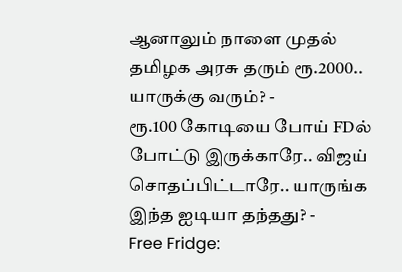ஆனாலும் நாளை முதல் தமிழக அரசு தரும் ரூ.2000.. யாருக்கு வரும்? -
ரூ.100 கோடியை போய் FDல் போட்டு இருக்காரே.. விஜய் சொதப்பிட்டாரே.. யாருங்க இந்த ஐடியா தந்தது? -
Free Fridge: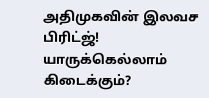அதிமுகவின் இலவச பிரிட்ஜ்! யாருக்கெல்லாம் கிடைக்கும்?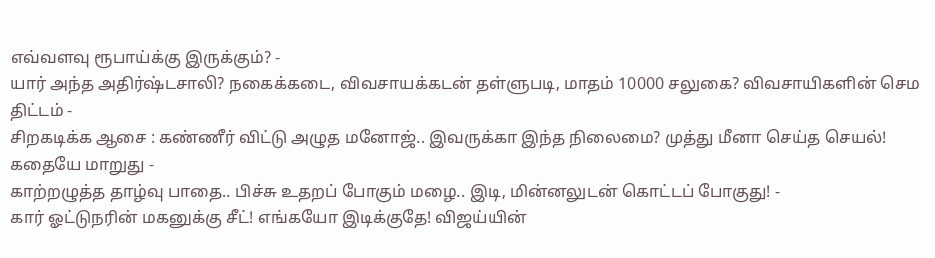எவ்வளவு ரூபாய்க்கு இருக்கும்? -
யார் அந்த அதிர்ஷ்டசாலி? நகைக்கடை, விவசாயக்கடன் தள்ளுபடி, மாதம் 10000 சலுகை? விவசாயிகளின் செம திட்டம் -
சிறகடிக்க ஆசை : கண்ணீர் விட்டு அழுத மனோஜ்.. இவருக்கா இந்த நிலைமை? முத்து மீனா செய்த செயல்! கதையே மாறுது -
காற்றழுத்த தாழ்வு பாதை.. பிச்சு உதறப் போகும் மழை.. இடி, மின்னலுடன் கொட்டப் போகுது! -
கார் ஓட்டுநரின் மகனுக்கு சீட்! எங்கயோ இடிக்குதே! விஜய்யின்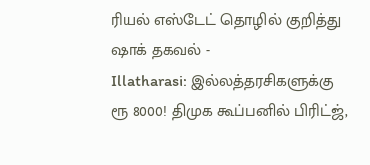ரியல் எஸ்டேட் தொழில் குறித்து ஷாக் தகவல் -
Illatharasi: இல்லத்தரசிகளுக்கு ரூ 8000! திமுக கூப்பனில் பிரிட்ஜ்,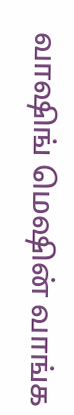வாஷிங் மெஷின் வாங்க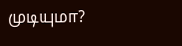முடியுமா?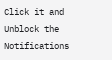Click it and Unblock the Notifications